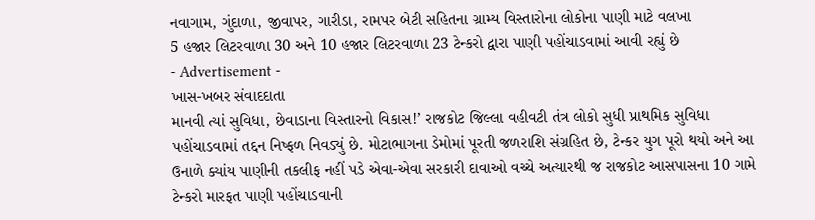નવાગામ, ગુંદાળા, જીવાપર, ગારીડા, રામપર બેટી સહિતના ગ્રામ્ય વિસ્તારોના લોકોના પાણી માટે વલખા
5 હજાર લિટરવાળા 30 અને 10 હજાર લિટરવાળા 23 ટેન્કરો દ્વારા પાણી પહોંચાડવામાં આવી રહ્યું છે
- Advertisement -
ખાસ-ખબર સંવાદદાતા
માનવી ત્યાં સુવિધા, છેવાડાના વિસ્તારનો વિકાસ!’ રાજકોટ જિલ્લા વહીવટી તંત્ર લોકો સુધી પ્રાથમિક સુવિધા પહોંચાડવામાં તદ્દન નિષ્ફળ નિવડ્યું છે. મોટાભાગના ડેમોમાં પૂરતી જળરાશિ સંગ્રહિત છે, ટેન્કર યુગ પૂરો થયો અને આ ઉનાળે ક્યાંય પાણીની તકલીફ નહીં પડે એવા-એવા સરકારી દાવાઓ વચ્ચે અત્યારથી જ રાજકોટ આસપાસના 10 ગામે ટેન્કરો મારફત પાણી પહોંચાડવાની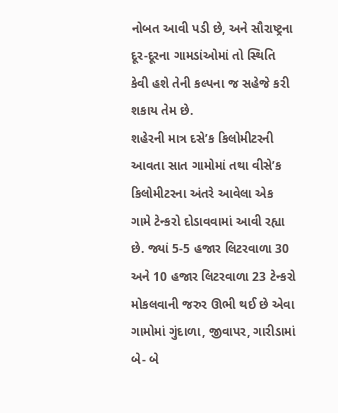નોબત આવી પડી છે, અને સૌરાષ્ટ્રના દૂર-દૂરના ગામડાંઓમાં તો સ્થિતિ કેવી હશે તેની કલ્પના જ સહેજે કરી શકાય તેમ છે.
શહેરની માત્ર દસે’ક કિલોમીટરની આવતા સાત ગામોમાં તથા વીસે’ક કિલોમીટરના અંતરે આવેલા એક ગામે ટેન્કરો દોડાવવામાં આવી રહ્યા છે. જ્યાં 5-5 હજાર લિટરવાળા 30 અને 10 હજાર લિટરવાળા 23 ટેન્કરો મોકલવાની જરુર ઊભી થઈ છે એવા ગામોમાં ગુંદાળા, જીવાપર, ગારીડામાં બે- બે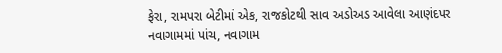ફેરા, રામપરા બેટીમાં એક, રાજકોટથી સાવ અડોઅડ આવેલા આણંદપર નવાગામમાં પાંચ, નવાગામ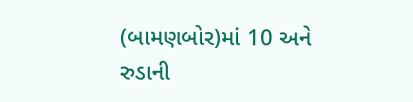(બામણબોર)માં 10 અને રુડાની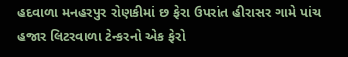હદવાળા મનહરપુર રોણકીમાં છ ફેરા ઉપરાંત હીરાસર ગામે પાંચ હજાર લિટરવાળા ટેન્કરનો એક ફેરો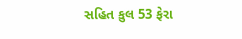સહિત કુલ 53 ફેરા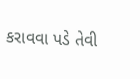કરાવવા પડે તેવી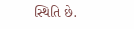સ્થિતિ છે.